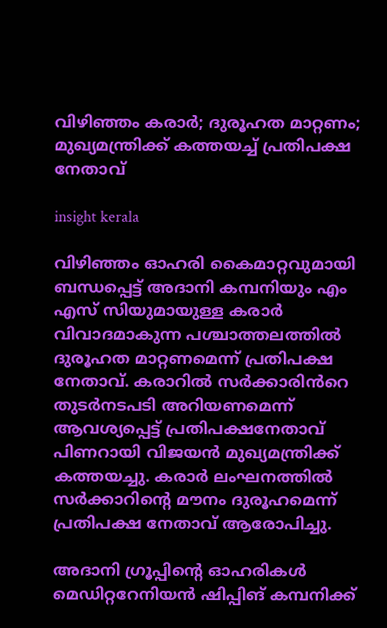വിഴിഞ്ഞം കരാർ; ദുരൂഹത മാറ്റണം; മുഖ്യമന്ത്രിക്ക് കത്തയച്ച് പ്രതിപക്ഷ നേതാവ്

insight kerala

വിഴിഞ്ഞം ഓഹരി കൈമാറ്റവുമായി ബന്ധപ്പെട്ട് അദാനി കമ്പനിയും എം എസ് സിയുമായുള്ള കരാർ വിവാദമാകുന്ന പശ്ചാത്തലത്തിൽ ദുരൂഹത മാറ്റണമെന്ന് പ്രതിപക്ഷ നേതാവ്. കരാറിൽ സർക്കാരിൻറെ തുടർനടപടി അറിയണമെന്ന് ആവശ്യപ്പെട്ട് പ്രതിപക്ഷനേതാവ് പിണറായി വിജയൻ മുഖ്യമന്ത്രിക്ക് കത്തയച്ചു. കരാർ ലംഘനത്തിൽ സർക്കാറിന്റെ മൗനം ദുരൂഹമെന്ന് പ്രതിപക്ഷ നേതാവ് ആരോപിച്ചു.

അദാനി ഗ്രൂപ്പിന്റെ ഓഹരികൾ മെഡിറ്ററേനിയൻ ഷിപ്പിങ് കമ്പനിക്ക്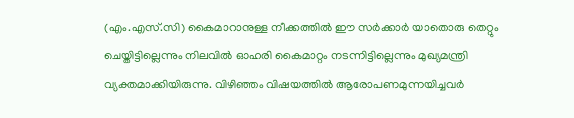(എം.എസ്.സി) കൈമാറാനുള്ള നീക്കത്തിൽ ഈ സർക്കാർ യാതൊരു തെറ്റും ചെയ്തിട്ടില്ലെന്നും നിലവിൽ ഓഹരി കൈമാറ്റം നടന്നിട്ടില്ലെന്നും മുഖ്യമന്ത്രി വ്യക്തമാക്കിയിരുന്നു. വിഴിഞ്ഞം വിഷയത്തിൽ ആരോപണമുന്നയിച്ചവർ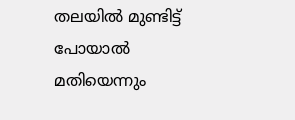തലയിൽ മുണ്ടിട്ട് പോയാൽ മതിയെന്നും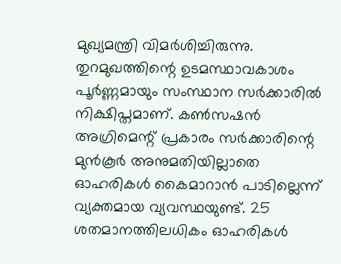മുഖ്യമന്ത്രി വിമർശിച്ചിരുന്നു. തുറമുഖത്തിന്റെ ഉടമസ്ഥാവകാശം പൂർണ്ണമായും സംസ്ഥാന സർക്കാരിൽ നിക്ഷിപ്തമാണ്. കൺസഷൻ അഗ്രിമെന്റ് പ്രകാരം സർക്കാരിന്റെ മുൻകൂർ അനുമതിയില്ലാതെ ഓഹരികൾ കൈമാറാൻ പാടില്ലെന്ന് വ്യക്തമായ വ്യവസ്ഥയുണ്ട്. 25 ശതമാനത്തിലധികം ഓഹരികൾ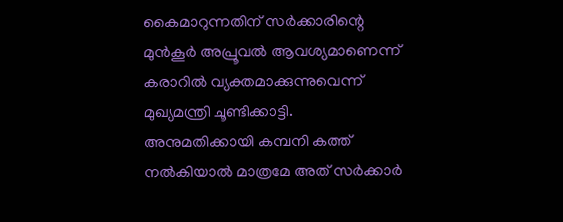കൈമാറുന്നതിന് സർക്കാരിന്റെ മുൻകൂർ അപ്രൂവൽ ആവശ്യമാണെന്ന് കരാറിൽ വ്യക്തമാക്കുന്നുവെന്ന് മുഖ്യമന്ത്രി ചൂണ്ടിക്കാട്ടി. അനുമതിക്കായി കമ്പനി കത്ത് നൽകിയാൽ മാത്രമേ അത് സർക്കാർ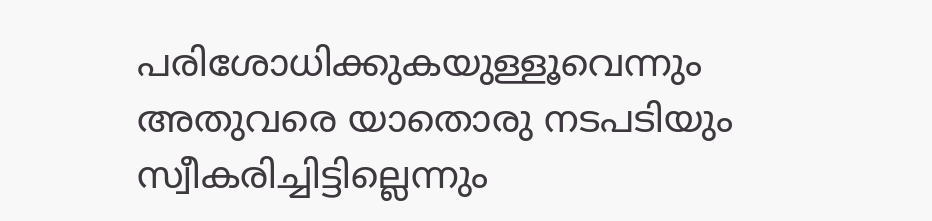പരിശോധിക്കുകയുള്ളൂവെന്നും അതുവരെ യാതൊരു നടപടിയും സ്വീകരിച്ചിട്ടില്ലെന്നും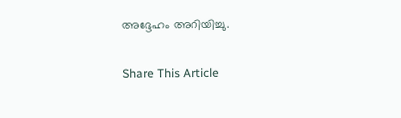അദ്ദേഹം അറിയിച്ചു.

Share This Article